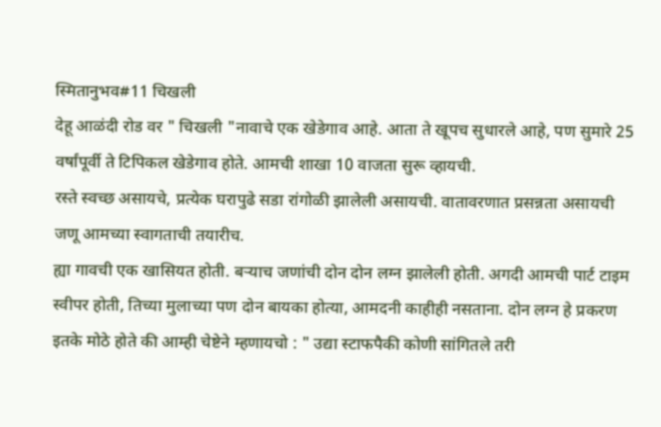स्मितानुभव#11 चिखली
देहू आळंदी रोड वर " चिखली "नावाचे एक खेडेगाव आहे. आता ते खूपच सुधारले आहे, पण सुमारे 25 वर्षांपूर्वी ते टिपिकल खेडेगाव होते. आमची शाखा 10 वाजता सुरू व्हायची.
रस्ते स्वच्छ असायचे, प्रत्येक घरापुढे सडा रांगोळी झालेली असायची. वातावरणात प्रसन्नता असायची जणू आमच्या स्वागताची तयारीच.
ह्या गावची एक खासियत होती. बऱ्याच जणांची दोन दोन लग्न झालेली होती. अगदी आमची पार्ट टाइम स्वीपर होती, तिच्या मुलाच्या पण दोन बायका होत्या, आमदनी काहीही नसताना. दोन लग्न हे प्रकरण इतके मोठे होते की आम्ही चेष्टेने म्हणायचो : " उद्या स्टाफपैकी कोणी सांगितले तरी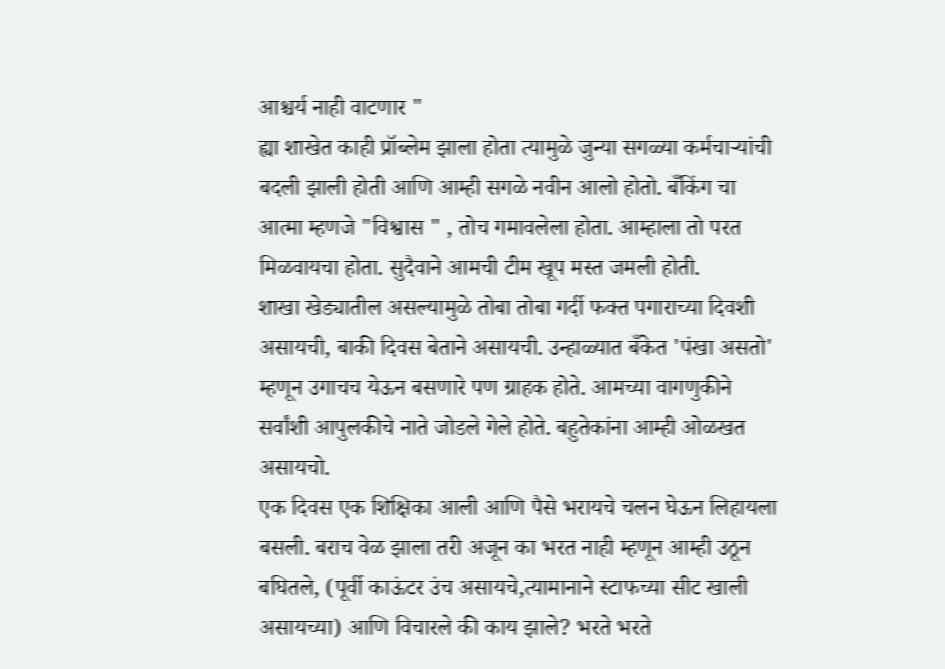आश्चर्य नाही वाटणार "
ह्या शाखेत काही प्रॉब्लेम झाला होता त्यामुळे जुन्या सगळ्या कर्मचाऱ्यांची बदली झाली होती आणि आम्ही सगळे नवीन आलो होतो. बँकिंग चा आत्मा म्हणजे "विश्वास " , तोच गमावलेला होता. आम्हाला तो परत मिळवायचा होता. सुदैवाने आमची टीम खूप मस्त जमली होती.
शाखा खेड्यातील असल्यामुळे तोबा तोबा गर्दी फक्त पगाराच्या दिवशी असायची, बाकी दिवस बेताने असायची. उन्हाळ्यात बँकेत 'पंखा असतो' म्हणून उगाचच येऊन बसणारे पण ग्राहक होते. आमच्या वागणुकीने सर्वांशी आपुलकीचे नाते जोडले गेले होते. बहुतेकांना आम्ही ओळखत असायचो.
एक दिवस एक शिक्षिका आली आणि पैसे भरायचे चलन घेऊन लिहायला बसली. बराच वेळ झाला तरी अजून का भरत नाही म्हणून आम्ही उठून बघितले, (पूर्वी काऊंटर उंच असायचे,त्यामानाने स्टाफच्या सीट खाली असायच्या) आणि विचारले की काय झाले? भरते भरते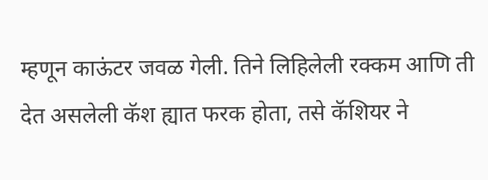म्हणून काऊंटर जवळ गेली. तिने लिहिलेली रक्कम आणि ती देत असलेली कॅश ह्यात फरक होता, तसे कॅशियर ने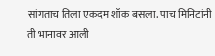सांगताच तिला एकदम शॉक बसला. पाच मिनिटांनी ती भानावर आली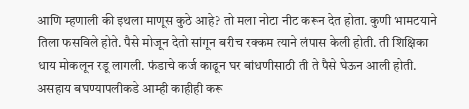आणि म्हणाली की इथला माणूस कुठे आहे? तो मला नोटा नीट करून देत होता. कुणी भामटयाने तिला फसविले होते. पैसे मोजून देतो सांगून बरीच रक्कम त्याने लंपास केली होती. ती शिक्षिका धाय मोकलून रडू लागली. फंडाचे कर्ज काढून घर बांधणीसाठी ती ते पैसे घेऊन आली होती. असहाय बघण्यापलीकडे आम्ही काहीही करू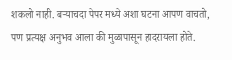शकलो नाही. बऱ्याचदा पेपर मध्ये अशा घटना आपण वाचतो, पण प्रत्यक्ष अनुभव आला की मुळापासून हादरायला होते.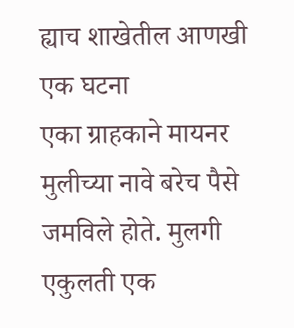ह्याच शाखेतील आणखी एक घटना
एका ग्राहकाने मायनर मुलीच्या नावे बरेच पैसे जमविले होते. मुलगी एकुलती एक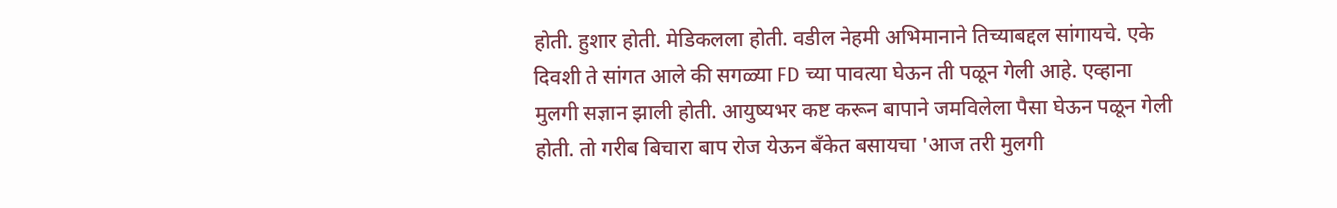होती. हुशार होती. मेडिकलला होती. वडील नेहमी अभिमानाने तिच्याबद्दल सांगायचे. एके दिवशी ते सांगत आले की सगळ्या FD च्या पावत्या घेऊन ती पळून गेली आहे. एव्हाना मुलगी सज्ञान झाली होती. आयुष्यभर कष्ट करून बापाने जमविलेला पैसा घेऊन पळून गेली होती. तो गरीब बिचारा बाप रोज येऊन बँकेत बसायचा 'आज तरी मुलगी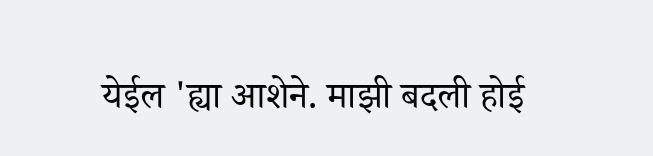येईल 'ह्या आशेने. माझी बदली होई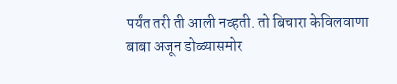पर्यंत तरी ती आली नव्हती. तो बिचारा केविलवाणा बाबा अजून डोळ्यासमोर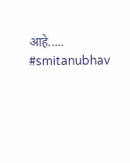आहे.....
#smitanubhav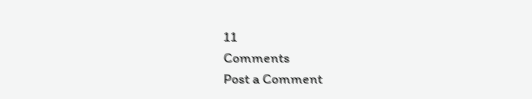11
Comments
Post a Comment